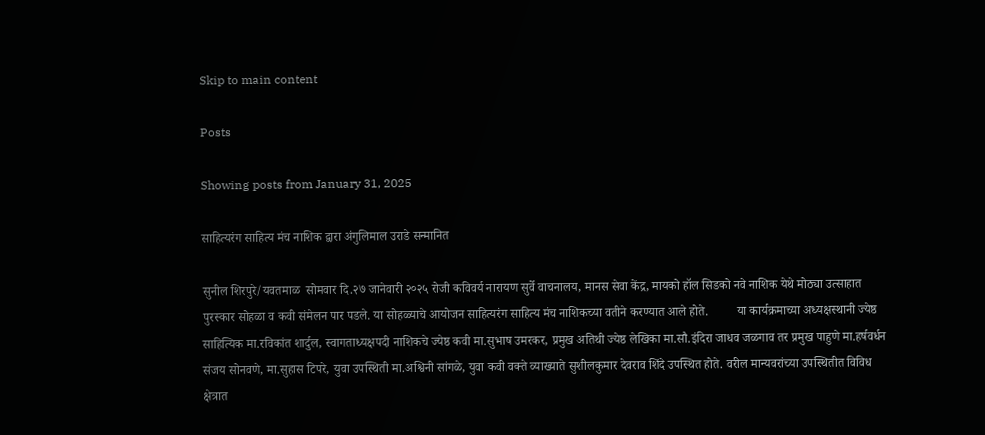Skip to main content

Posts

Showing posts from January 31, 2025

साहित्यरंग साहित्य मंच नाशिक द्वारा अंगुलिमाल उराडे सन्मानित

सुनील शिरपुरे/यवतमाळ  सोमवार दि.२७ जानेवारी २०२५ रोजी कविवर्य नारायण सुर्वे वाचनालय, मानस सेवा केंद्र, मायको हॉल सिडको नवे नाशिक येथे मोठ्या उत्साहात पुरस्कार सोहळा व कवी संमेलन पार पडले. या सोहळ्याचे आयोजन साहित्यरंग साहित्य मंच नाशिकच्या वतीने करण्यात आले होते.         या कार्यक्रमाच्या अध्यक्षस्थानी ज्येष्ठ साहित्यिक मा.रविकांत शार्दुल, स्वागताध्यक्षपदी नाशिकचे ज्येष्ठ कवी मा.सुभाष उमरकर, प्रमुख अतिथी ज्येष्ठ लेखिका मा.सौ.इंदिरा जाधव जळगाव तर प्रमुख पाहुणे मा.हर्षवर्धन संजय सोनवणे, मा.सुहास टिपरे, युवा उपस्थिती मा.अश्विनी सांगळे, युवा कवी वक्ते व्याख्याते सुशीलकुमार देवराव शिंदे उपस्थित होते. वरील मान्यवरांच्या उपस्थितीत विविध क्षेत्रात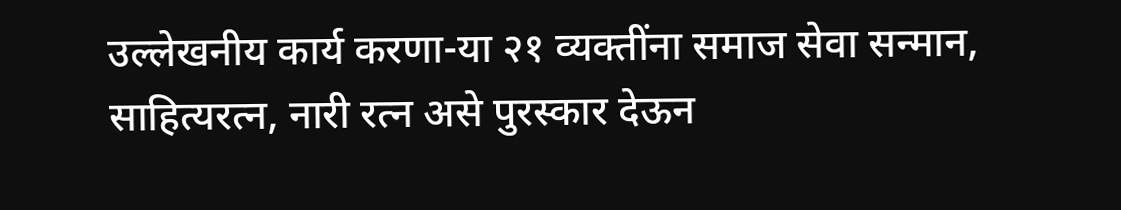उल्लेखनीय कार्य करणा-या २१ व्यक्तींना समाज सेवा सन्मान, साहित्यरत्न, नारी रत्न असे पुरस्कार देऊन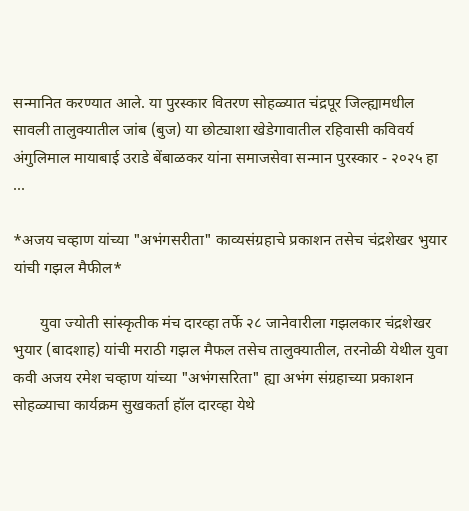सन्मानित करण्यात आले. या पुरस्कार वितरण सोहळ्यात चंद्रपूर जिल्ह्यामधील सावली तालुक्यातील जांब (बुज) या छोट्याशा खेडेगावातील रहिवासी कविवर्य अंगुलिमाल मायाबाई उराडे बेंबाळकर यांना समाजसेवा सन्मान पुरस्कार - २०२५ हा ...

*अजय चव्हाण यांच्या "अभंगसरीता" काव्यसंग्रहाचे प्रकाशन तसेच चंद्रशेखर भुयार यांची गझल मैफील*

       युवा ज्योती सांस्कृतीक मंच दारव्हा तर्फे २८ जानेवारीला गझलकार चंद्रशेखर भुयार (बादशाह) यांची मराठी गझल मैफल तसेच तालुक्यातील, तरनोळी येथील युवा कवी अजय रमेश चव्हाण यांच्या "अभंगसरिता" ह्या अभंग संग्रहाच्या प्रकाशन सोहळ्याचा कार्यक्रम सुखकर्ता हॉल दारव्हा येथे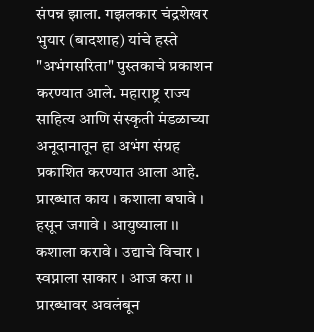संपन्न झाला. गझलकार चंद्रशेखर भुयार (बादशाह) यांचे हस्ते "अभंगसरिता" पुस्तकाचे प्रकाशन करण्यात आले. महाराष्ट्र राज्य साहित्य आणि संस्कृती मंडळाच्या अनूदानातून हा अभंग संग्रह प्रकाशित करण्यात आला आहे. प्रारब्धात काय । कशाला बघावे । हसून जगावे । आयुष्याला ।। कशाला करावे । उद्याचे विचार । स्वप्नाला साकार । आज करा ।। प्रारब्धावर अवलंबून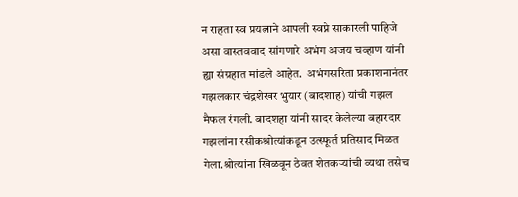न राहता स्व प्रयत्नाने आपली स्वप्ने साकारली पाहिजे असा वास्तववाद सांगणारे अभंग अजय चव्हाण यांनी ह्या संग्रहात मांडले आहेत.  अभंगसरिता प्रकाशनानंतर गझलकार चंद्रशेखर भुयार (बादशाह) यांची गझल मैफल रंगली. बादशहा यांनी सादर केलेल्या बहारदार गझलांना रसीकश्रोत्यांकडून उत्स्फूर्त प्रतिसाद मिळत गेला.श्रोत्यांना खिळवून ठेवत शेतकऱ्यांची व्यथा तसेच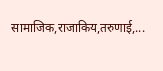सामाजिक,राजाकिय,तरुणाई,...